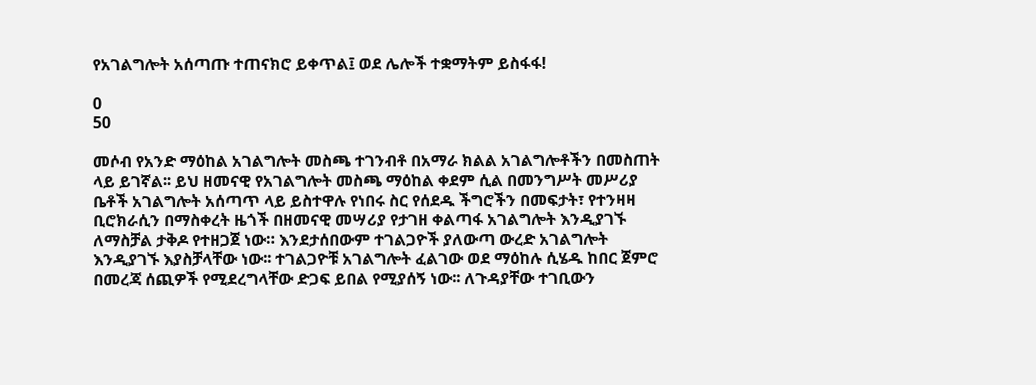የአገልግሎት አሰጣጡ ተጠናክሮ ይቀጥል፤ ወደ ሌሎች ተቋማትም ይስፋፋ!

0
50

መሶብ የአንድ ማዕከል አገልግሎት መስጫ ተገንብቶ በአማራ ክልል አገልግሎቶችን በመስጠት ላይ ይገኛል፡፡ ይህ ዘመናዊ የአገልግሎት መስጫ ማዕከል ቀደም ሲል በመንግሥት መሥሪያ ቤቶች አገልግሎት አሰጣጥ ላይ ይስተዋሉ የነበሩ ስር የሰደዱ ችግሮችን በመፍታት፣ የተንዛዛ ቢሮክራሲን በማስቀረት ዜጎች በዘመናዊ መሣሪያ የታገዘ ቀልጣፋ አገልግሎት እንዲያገኙ ለማስቻል ታቅዶ የተዘጋጀ ነው። እንደታሰበውም ተገልጋዮች ያለውጣ ውረድ አገልግሎት እንዲያገኙ እያስቻላቸው ነው፡፡ ተገልጋዮቹ አገልግሎት ፈልገው ወደ ማዕከሉ ሲሄዱ ከበር ጀምሮ በመረጃ ሰጪዎች የሚደረግላቸው ድጋፍ ይበል የሚያሰኝ ነው፡፡ ለጉዳያቸው ተገቢውን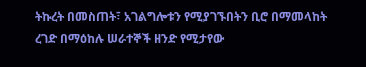ትኩረት በመስጠት፣ አገልግሎቱን የሚያገኙበትን ቢሮ በማመላከት ረገድ በማዕከሉ ሠራተኞች ዘንድ የሚታየው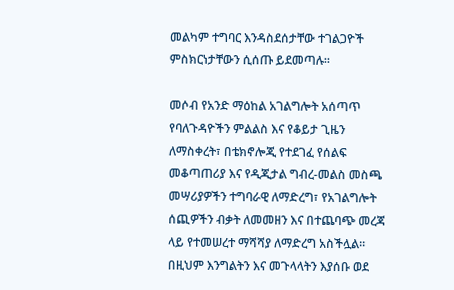መልካም ተግባር እንዳስደሰታቸው ተገልጋዮች ምስክርነታቸውን ሲሰጡ ይደመጣሉ።

መሶብ የአንድ ማዕከል አገልግሎት አሰጣጥ የባለጉዳዮችን ምልልስ እና የቆይታ ጊዜን ለማስቀረት፣ በቴክኖሎጂ የተደገፈ የሰልፍ መቆጣጠሪያ እና የዲጂታል ግብረ-መልስ መስጫ መሣሪያዎችን ተግባራዊ ለማድረግ፣ የአገልግሎት ሰጪዎችን ብቃት ለመመዘን እና በተጨባጭ መረጃ ላይ የተመሠረተ ማሻሻያ ለማድረግ አስችሏል። በዚህም እንግልትን እና መጉላላትን እያሰቡ ወደ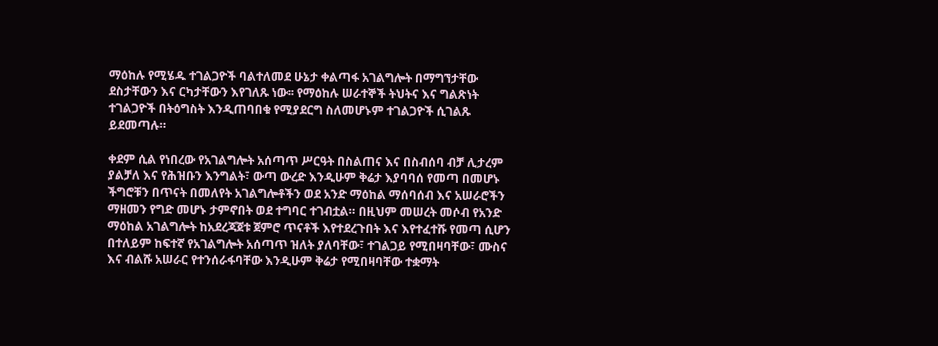ማዕከሉ የሚሄዱ ተገልጋዮች ባልተለመደ ሁኔታ ቀልጣፋ አገልግሎት በማግኘታቸው ደስታቸውን እና ርካታቸውን እየገለጹ ነው፡፡ የማዕከሉ ሠራተኞች ትህትና እና ግልጽነት ተገልጋዮች በትዕግስት እንዲጠባበቁ የሚያደርግ ስለመሆኑም ተገልጋዮች ሲገልጹ ይደመጣሉ።

ቀደም ሲል የነበረው የአገልግሎት አሰጣጥ ሥርዓት በስልጠና እና በስብሰባ ብቻ ሊታረም ያልቻለ እና የሕዝቡን እንግልት፣ ውጣ ውረድ እንዲሁም ቅሬታ እያባባሰ የመጣ በመሆኑ ችግሮቹን በጥናት በመለየት አገልግሎቶችን ወደ አንድ ማዕከል ማሰባሰብ እና አሠራሮችን ማዘመን የግድ መሆኑ ታምኖበት ወደ ተግባር ተገብቷል። በዚህም መሠረት መሶብ የአንድ ማዕከል አገልግሎት ከአደረጃጀቱ ጀምሮ ጥናቶች እየተደረጉበት እና እየተፈተሹ የመጣ ሲሆን በተለይም ከፍተኛ የአገልግሎት አሰጣጥ ዝለት ያለባቸው፣ ተገልጋይ የሚበዛባቸው፣ ሙስና እና ብልሹ አሠራር የተንሰራፋባቸው እንዲሁም ቅሬታ የሚበዛባቸው ተቋማት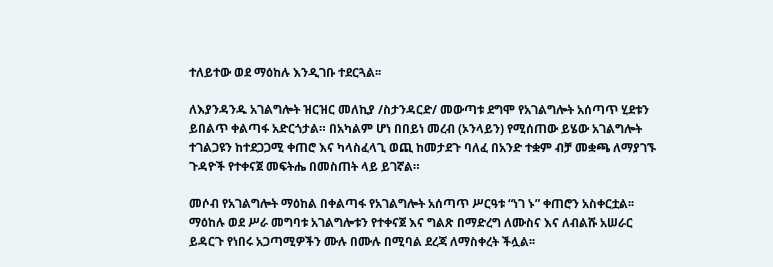ተለይተው ወደ ማዕከሉ እንዲገቡ ተደርጓል፡፡

ለእያንዳንዱ አገልግሎት ዝርዝር መለኪያ /ስታንዳርድ/ መውጣቱ ደግሞ የአገልግሎት አሰጣጥ ሂደቱን ይበልጥ ቀልጣፋ አድርጎታል። በአካልም ሆነ በበይነ መረብ (ኦንላይን) የሚሰጠው ይሄው አገልግሎት ተገልጋዩን ከተደጋጋሚ ቀጠሮ እና ካላስፈላጊ ወጪ ከመታደጉ ባለፈ በአንድ ተቋም ብቻ መቋጫ ለማያገኙ ጉዳዮች የተቀናጀ መፍትሔ በመስጠት ላይ ይገኛል።

መሶብ የአገልግሎት ማዕከል በቀልጣፋ የአገልግሎት አሰጣጥ ሥርዓቱ “ነገ ኑ” ቀጠሮን አስቀርቷል፡፡ ማዕከሉ ወደ ሥራ መግባቱ አገልግሎቱን የተቀናጀ እና ግልጽ በማድረግ ለሙስና እና ለብልሹ አሠራር ይዳርጉ የነበሩ አጋጣሚዎችን ሙሉ በሙሉ በሚባል ደረጃ ለማስቀረት ችሏል፡፡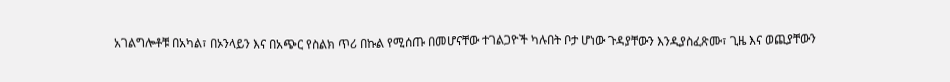አገልግሎቶቹ በአካል፣ በኦንላይን እና በአጭር የስልክ ጥሪ በኩል የሚሰጡ በመሆናቸው ተገልጋዮች ካሉበት ቦታ ሆነው ጉዳያቸውን እንዲያስፈጽሙ፣ ጊዜ እና ወጪያቸውን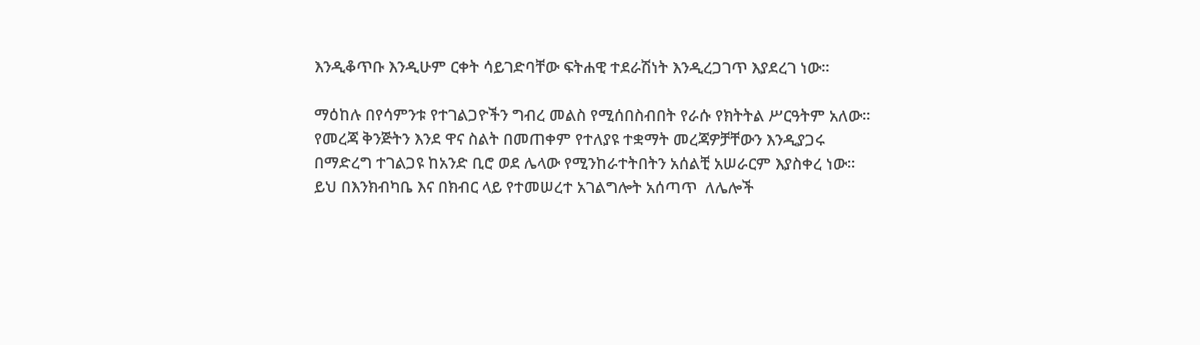እንዲቆጥቡ እንዲሁም ርቀት ሳይገድባቸው ፍትሐዊ ተደራሽነት እንዲረጋገጥ እያደረገ ነው።

ማዕከሉ በየሳምንቱ የተገልጋዮችን ግብረ መልስ የሚሰበስብበት የራሱ የክትትል ሥርዓትም አለው፡፡ የመረጃ ቅንጅትን እንደ ዋና ስልት በመጠቀም የተለያዩ ተቋማት መረጃዎቻቸውን እንዲያጋሩ በማድረግ ተገልጋዩ ከአንድ ቢሮ ወደ ሌላው የሚንከራተትበትን አሰልቺ አሠራርም እያስቀረ ነው፡፡ ይህ በእንክብካቤ እና በክብር ላይ የተመሠረተ አገልግሎት አሰጣጥ  ለሌሎች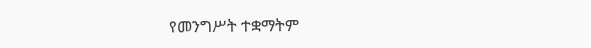የመንግሥት ተቋማትም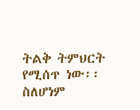ትልቅ ትምህርት የሚሰጥ ነው፡፡ ስለሆነም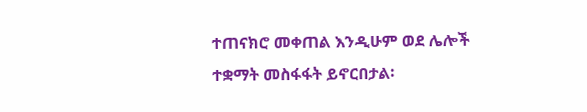ተጠናክሮ መቀጠል እንዲሁም ወደ ሌሎች ተቋማት መስፋፋት ይኖርበታል፡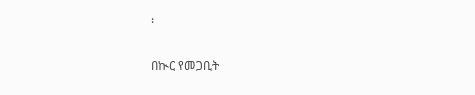፡

በኲር የመጋቢት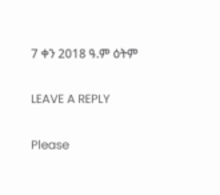7 ቀን 2018 ዓ.ም ዕትም

LEAVE A REPLY

Please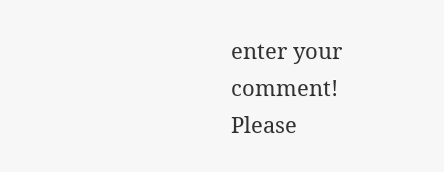enter your comment!
Please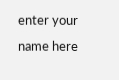enter your name here